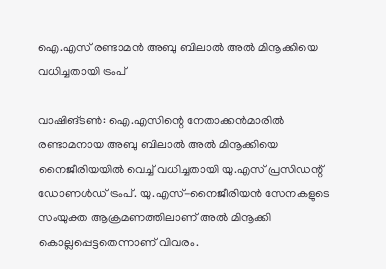ഐ.എസ് രണ്ടാമൻ അബു ബിലാൽ അൽ മിനൂക്കിയെ വധിച്ചതായി ട്രംപ്

വാഷിങ്ടൺ: ഐ.എസിന്റെ നേതാക്കൻമാരിൽ രണ്ടാമനായ അബു ബിലാൽ അൽ മിനൂക്കിയെ നൈജീരിയയിൽ വെച്ച് വധിച്ചതായി യു.എസ് പ്രസിഡന്റ് ഡോണൾഡ് ട്രംപ്. യു.എസ്-നൈജീരിയൻ സേനകളുടെ സംയുക്ത ആക്രമണത്തിലാണ് അൽ മിനൂക്കി കൊല്ലപ്പെട്ടതെന്നാണ് വിവരം.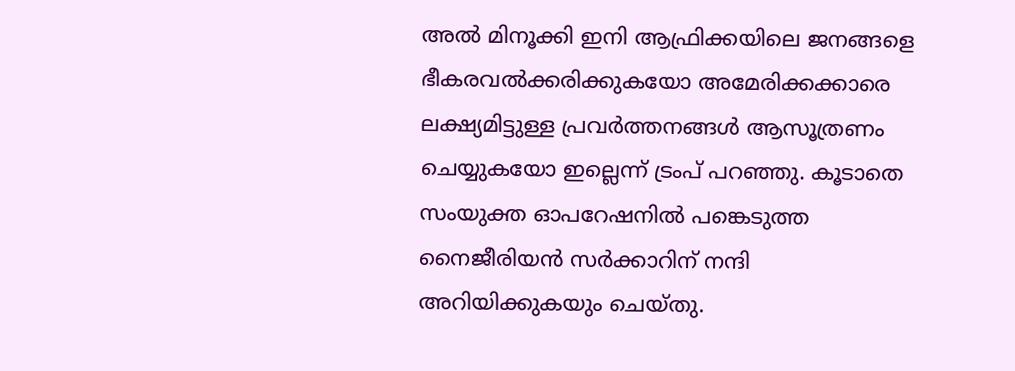അൽ മിനൂക്കി ഇനി ആഫ്രിക്കയിലെ ജനങ്ങളെ ഭീകരവൽക്കരിക്കുകയോ അമേരിക്കക്കാരെ ലക്ഷ്യമിട്ടുള്ള പ്രവർത്തനങ്ങൾ ആസൂത്രണം ചെയ്യുകയോ ഇല്ലെന്ന് ട്രംപ് പറഞ്ഞു. കൂടാതെ സംയുക്ത ഓപറേഷനിൽ പങ്കെടുത്ത നൈജീരിയൻ സർക്കാറിന് നന്ദി അറിയിക്കുകയും ചെയ്തു.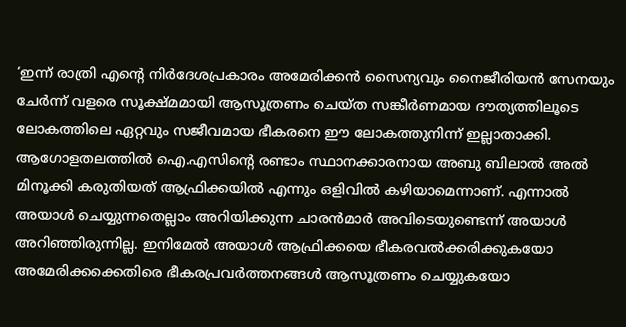‘ഇന്ന് രാത്രി എന്റെ നിർദേശപ്രകാരം അമേരിക്കൻ സൈന്യവും നൈജീരിയൻ സേനയും ചേർന്ന് വളരെ സൂക്ഷ്മമായി ആസൂത്രണം ചെയ്ത സങ്കീർണമായ ദൗത്യത്തിലൂടെ ലോകത്തിലെ ഏറ്റവും സജീവമായ ഭീകരനെ ഈ ലോകത്തുനിന്ന് ഇല്ലാതാക്കി. ആഗോളതലത്തിൽ ഐ.എസിന്റെ രണ്ടാം സ്ഥാനക്കാരനായ അബു ബിലാൽ അൽ മിനൂക്കി കരുതിയത് ആഫ്രിക്കയിൽ എന്നും ഒളിവിൽ കഴിയാമെന്നാണ്. എന്നാൽ അയാൾ ചെയ്യുന്നതെല്ലാം അറിയിക്കുന്ന ചാരൻമാർ അവിടെയുണ്ടെന്ന് അയാൾ അറിഞ്ഞിരുന്നില്ല. ഇനിമേൽ അയാൾ ആഫ്രിക്കയെ ഭീകരവൽക്കരിക്കുകയോ അമേരിക്കക്കെതിരെ ഭീകരപ്രവർത്തനങ്ങൾ ആസൂത്രണം ചെയ്യുകയോ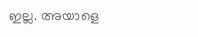ഇല്ല. അയാളെ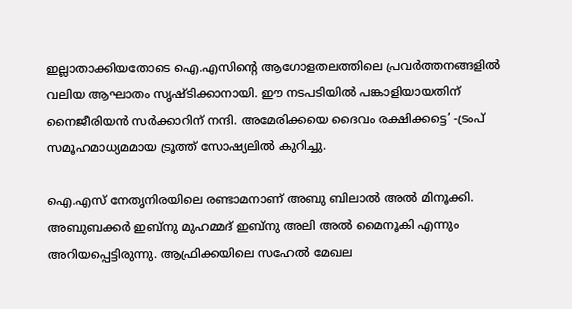ഇല്ലാതാക്കിയതോടെ ഐ.എസിന്റെ ആഗോളതലത്തിലെ പ്രവർത്തനങ്ങളിൽ വലിയ ആഘാതം സൃഷ്ടിക്കാനായി. ഈ നടപടിയിൽ പങ്കാളിയായതിന് നൈജീരിയൻ സർക്കാറിന് നന്ദി. അമേരിക്കയെ ദൈവം രക്ഷിക്കട്ടെ’ -ട്രംപ് സമൂഹമാധ്യമമായ ട്രൂത്ത് സോഷ്യലിൽ കുറിച്ചു.

ഐ.എസ് നേതൃനിരയിലെ രണ്ടാമനാണ് അബു ബിലാൽ അൽ മിനൂക്കി. അബുബക്കർ ഇബ്നു മുഹമ്മദ് ഇബ്നു അലി അൽ മൈനൂകി എന്നും അറിയപ്പെട്ടിരുന്നു. ആഫ്രിക്കയിലെ സഹേൽ മേഖല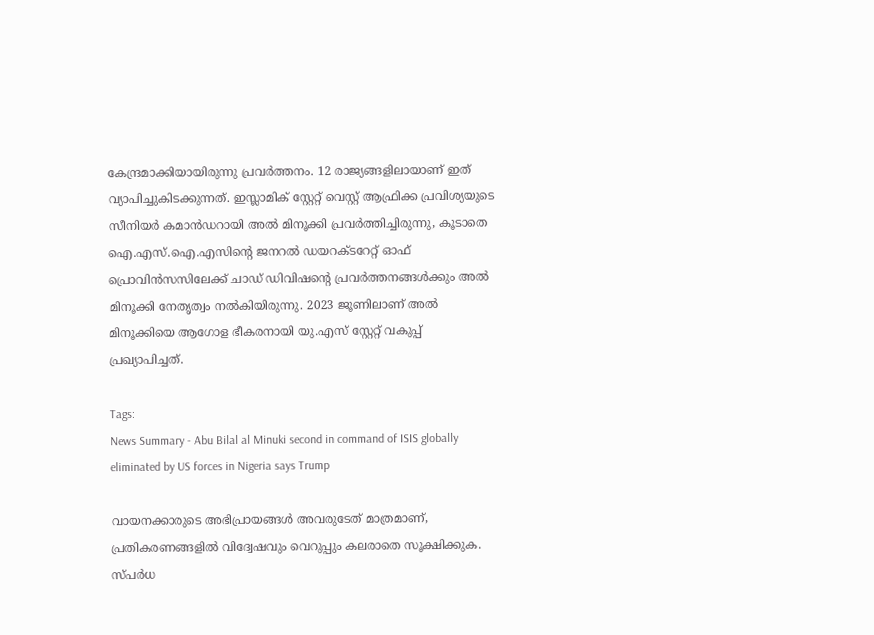കേന്ദ്രമാക്കിയായിരുന്നു പ്രവർത്തനം. 12 രാജ്യങ്ങളിലായാണ് ഇത് വ്യാപിച്ചുകിടക്കുന്നത്. ഇസ്ലാമിക് സ്റ്റേറ്റ് വെസ്റ്റ് ആഫ്രിക്ക പ്രവിശ്യയുടെ സീനിയർ കമാൻഡറായി അൽ മിനൂക്കി പ്രവർത്തിച്ചിരുന്നു, കൂടാതെ ഐ.എസ്.ഐ.എസിന്റെ ജനറൽ ഡയറക്ടറേറ്റ് ഓഫ് പ്രൊവിൻസസിലേക്ക് ചാഡ് ഡിവിഷന്റെ പ്രവർത്തനങ്ങൾക്കും അൽ മിനൂക്കി നേതൃത്വം നൽകിയിരുന്നു. 2023 ജൂണിലാണ് അൽ മിനൂക്കിയെ ആഗോള ഭീകരനായി യു.എസ് സ്റ്റേറ്റ് വകുപ്പ് പ്രഖ്യാപിച്ചത്.

Tags:
News Summary - Abu Bilal al Minuki second in command of ISIS globally eliminated by US forces in Nigeria says Trump

വായനക്കാരുടെ അഭിപ്രായങ്ങള്‍ അവരുടേത് മാത്രമാണ്, പ്രതികരണങ്ങളിൽ വിദ്വേഷവും വെറുപ്പും കലരാതെ സൂക്ഷിക്കുക. സ്പർധ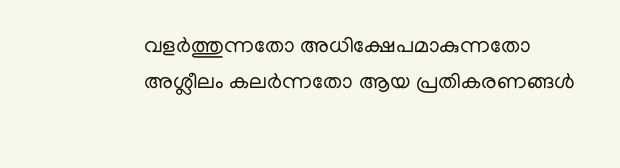വളർത്തുന്നതോ അധിക്ഷേപമാകുന്നതോ അശ്ലീലം കലർന്നതോ ആയ പ്രതികരണങ്ങൾ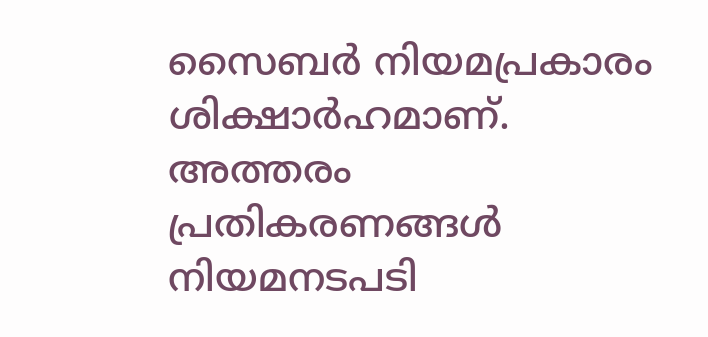സൈബർ നിയമപ്രകാരം ശിക്ഷാർഹമാണ്. അത്തരം പ്രതികരണങ്ങൾ നിയമനടപടി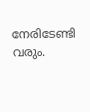നേരിടേണ്ടി വരും.